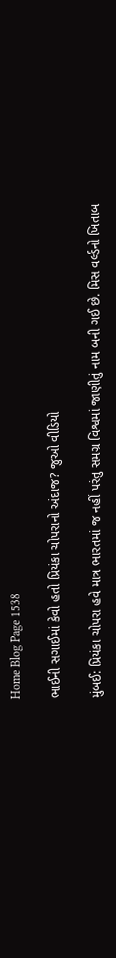Home Blog Page 1538

ભાઈની સગાઈમાં કેવો હતો પ્રિયંકા ચોપરાનો અંદાજ? જુઓ વીડિયો

મુંબઈ: પ્રિયંકા ચોપરા હવે માત્ર ભારતમાં જ નહીં પરંતુ સમગ્ર વિશ્વમાં જાણીતું નામ બની ગઈ છે. મિસ વર્લ્ડનો ખિતાબ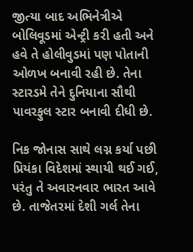જીત્યા બાદ અભિનેત્રીએ બોલિવૂડમાં એન્ટ્રી કરી હતી અને હવે તે હોલીવુડમાં પણ પોતાની ઓળખ બનાવી રહી છે. તેના સ્ટારડમે તેને દુનિયાના સૌથી પાવરફુલ સ્ટાર બનાવી દીધી છે.

નિક જોનાસ સાથે લગ્ન કર્યા પછી પ્રિયંકા વિદેશમાં સ્થાયી થઈ ગઈ, પરંતુ તે અવારનવાર ભારત આવે છે. તાજેતરમાં દેશી ગર્લ તેના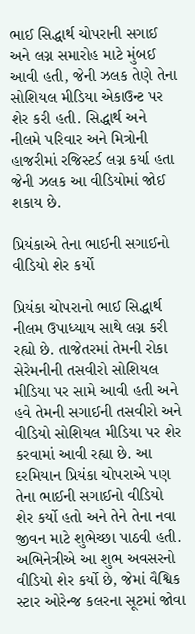ભાઈ સિદ્ધાર્થ ચોપરાની સગાઈ અને લગ્ન સમારોહ માટે મુંબઈ આવી હતી, જેની ઝલક તેણે તેના સોશિયલ મીડિયા એકાઉન્ટ પર શેર કરી હતી. સિદ્ધાર્થ અને નીલમે પરિવાર અને મિત્રોની હાજરીમાં રજિસ્ટર્ડ લગ્ન કર્યા હતા જેની ઝલક આ વીડિયોમાં જોઈ શકાય છે.

પ્રિયંકાએ તેના ભાઈની સગાઈનો વીડિયો શેર કર્યો

પ્રિયંકા ચોપરાનો ભાઈ સિદ્ધાર્થ નીલમ ઉપાધ્યાય સાથે લગ્ન કરી રહ્યો છે. તાજેતરમાં તેમની રોકા સેરેમનીની તસવીરો સોશિયલ મીડિયા પર સામે આવી હતી અને હવે તેમની સગાઈની તસવીરો અને વીડિયો સોશિયલ મીડિયા પર શેર કરવામાં આવી રહ્યા છે. આ દરમિયાન પ્રિયંકા ચોપરાએ પણ તેના ભાઈની સગાઈનો વીડિયો શેર કર્યો હતો અને તેને તેના નવા જીવન માટે શુભેચ્છા પાઠવી હતી. અભિનેત્રીએ આ શુભ અવસરનો વીડિયો શેર કર્યો છે, જેમાં વૈશ્વિક સ્ટાર ઓરેન્જ કલરના સૂટમાં જોવા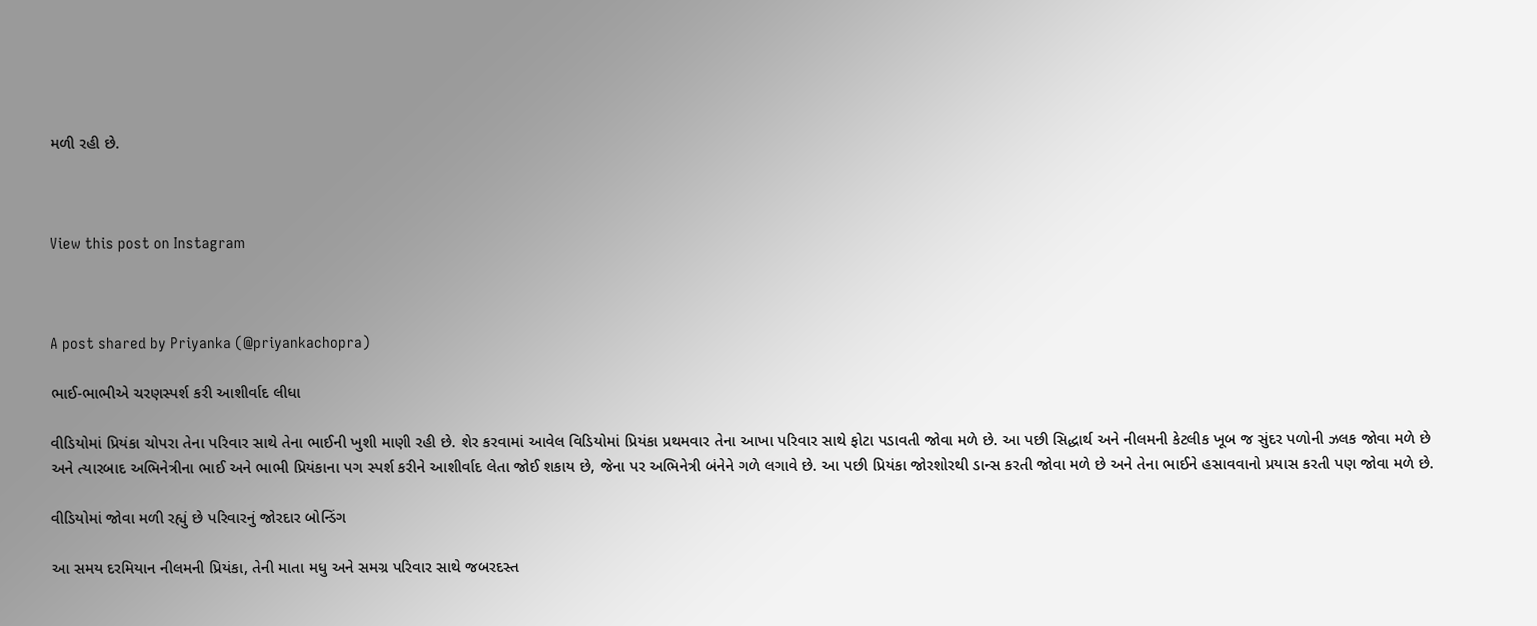મળી રહી છે.



View this post on Instagram



A post shared by Priyanka (@priyankachopra)

ભાઈ-ભાભીએ ચરણસ્પર્શ કરી આશીર્વાદ લીધા

વીડિયોમાં પ્રિયંકા ચોપરા તેના પરિવાર સાથે તેના ભાઈની ખુશી માણી રહી છે. શેર કરવામાં આવેલ વિડિયોમાં પ્રિયંકા પ્રથમવાર તેના આખા પરિવાર સાથે ફોટા પડાવતી જોવા મળે છે. આ પછી સિદ્ધાર્થ અને નીલમની કેટલીક ખૂબ જ સુંદર પળોની ઝલક જોવા મળે છે અને ત્યારબાદ અભિનેત્રીના ભાઈ અને ભાભી પ્રિયંકાના પગ સ્પર્શ કરીને આશીર્વાદ લેતા જોઈ શકાય છે, જેના પર અભિનેત્રી બંનેને ગળે લગાવે છે. આ પછી પ્રિયંકા જોરશોરથી ડાન્સ કરતી જોવા મળે છે અને તેના ભાઈને હસાવવાનો પ્રયાસ કરતી પણ જોવા મળે છે.

વીડિયોમાં જોવા મળી રહ્યું છે પરિવારનું જોરદાર બોન્ડિંગ

આ સમય દરમિયાન નીલમની પ્રિયંકા, તેની માતા મધુ અને સમગ્ર પરિવાર સાથે જબરદસ્ત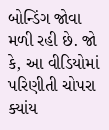બોન્ડિંગ જોવા મળી રહી છે. જો કે, આ વીડિયોમાં પરિણીતી ચોપરા ક્યાંય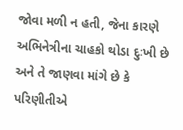જોવા મળી ન હતી, જેના કારણે અભિનેત્રીના ચાહકો થોડા દુઃખી છે અને તે જાણવા માંગે છે કે પરિણીતીએ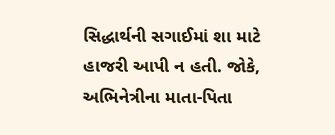સિદ્ધાર્થની સગાઈમાં શા માટે હાજરી આપી ન હતી. જોકે, અભિનેત્રીના માતા-પિતા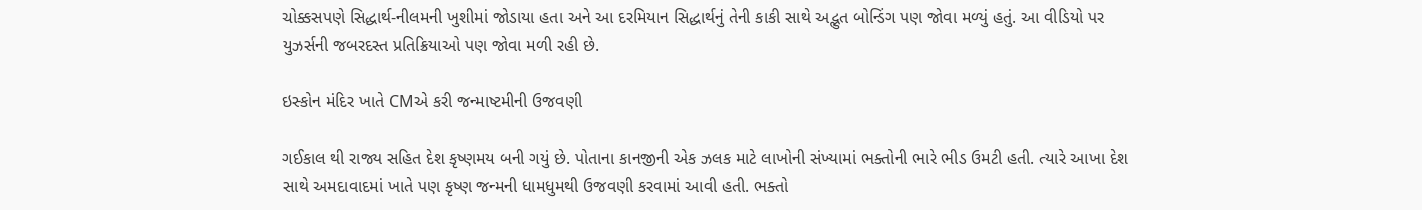ચોક્કસપણે સિદ્ધાર્થ-નીલમની ખુશીમાં જોડાયા હતા અને આ દરમિયાન સિદ્ધાર્થનું તેની કાકી સાથે અદ્ભુત બોન્ડિંગ પણ જોવા મળ્યું હતું. આ વીડિયો પર યુઝર્સની જબરદસ્ત પ્રતિક્રિયાઓ પણ જોવા મળી રહી છે.

ઇસ્કોન મંદિર ખાતે CMએ કરી જન્માષ્ટમીની ઉજવણી

ગઈકાલ થી રાજ્ય સહિત દેશ કૃષ્ણમય બની ગયું છે. પોતાના કાનજીની એક ઝલક માટે લાખોની સંખ્યામાં ભક્તોની ભારે ભીડ ઉમટી હતી. ત્યારે આખા દેશ સાથે અમદાવાદમાં ખાતે પણ કૃષ્ણ જન્મની ધામધુમથી ઉજવણી કરવામાં આવી હતી. ભક્તો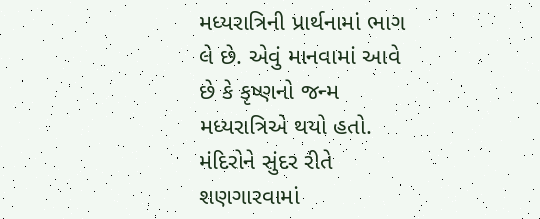મધ્યરાત્રિની પ્રાર્થનામાં ભાગ લે છે. એવું માનવામાં આવે છે કે કૃષ્ણનો જન્મ મધ્યરાત્રિએ થયો હતો. મંદિરોને સુંદર રીતે શણગારવામાં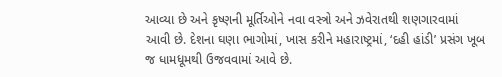આવ્યા છે અને કૃષ્ણની મૂર્તિઓને નવા વસ્ત્રો અને ઝવેરાતથી શણગારવામાં આવી છે. દેશના ઘણા ભાગોમાં, ખાસ કરીને મહારાષ્ટ્રમાં, ‘દહી હાંડી’ પ્રસંગ ખૂબ જ ધામધૂમથી ઉજવવામાં આવે છે.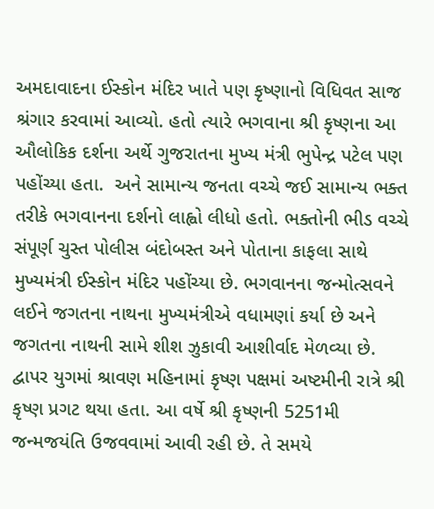અમદાવાદના ઈસ્કોન મંદિર ખાતે પણ કૃષ્ણાનો વિધિવત સાજ શ્રંગાર કરવામાં આવ્યો. હતો ત્યારે ભગવાના શ્રી કૃષ્ણના આ ઔલોકિક દર્શના અર્થે ગુજરાતના મુખ્ય મંત્રી ભુપેન્દ્ર પટેલ પણ પહોંચ્યા હતા.  અને સામાન્ય જનતા વચ્ચે જઈ સામાન્ય ભક્ત તરીકે ભગવાનના દર્શનો લાહ્વો લીધો હતો. ભક્તોની ભીડ વચ્ચે સંપૂર્ણ ચુસ્ત પોલીસ બંદોબસ્ત અને પોતાના કાફલા સાથે મુખ્યમંત્રી ઈસ્કોન મંદિર પહોંચ્યા છે. ભગવાનના જન્મોત્સવને લઈને જગતના નાથના મુખ્યમંત્રીએ વધામણાં કર્યા છે અને જગતના નાથની સામે શીશ ઝુકાવી આશીર્વાદ મેળવ્યા છે. દ્વાપર યુગમાં શ્રાવણ મહિનામાં કૃષ્ણ પક્ષમાં અષ્ટમીની રાત્રે શ્રી કૃષ્ણ પ્રગટ થયા હતા. આ વર્ષે શ્રી કૃષ્ણની 5251મી જન્મજયંતિ ઉજવવામાં આવી રહી છે. તે સમયે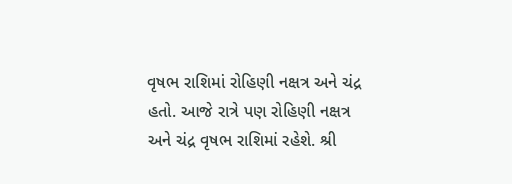વૃષભ રાશિમાં રોહિણી નક્ષત્ર અને ચંદ્ર હતો. આજે રાત્રે પણ રોહિણી નક્ષત્ર અને ચંદ્ર વૃષભ રાશિમાં રહેશે. શ્રી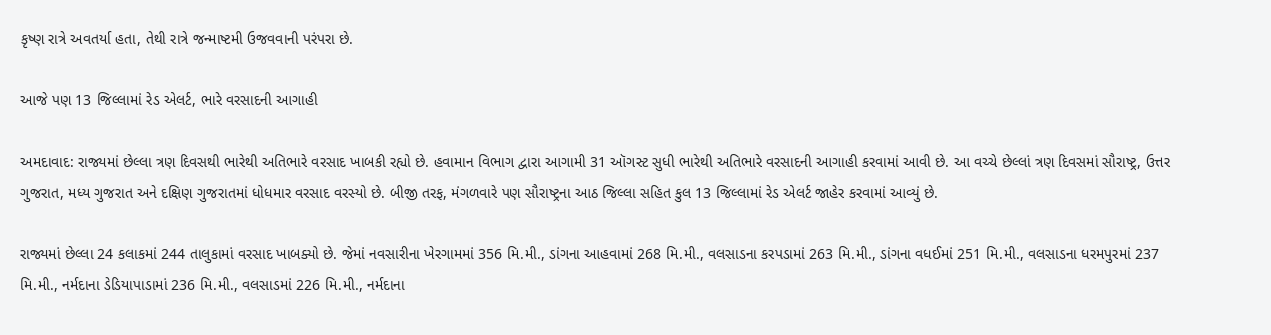કૃષ્ણ રાત્રે અવતર્યા હતા, તેથી રાત્રે જન્માષ્ટમી ઉજવવાની પરંપરા છે.

આજે પણ 13 જિલ્લામાં રેડ એલર્ટ, ભારે વરસાદની આગાહી

અમદાવાદ: રાજ્યમાં છેલ્લા ત્રણ દિવસથી ભારેથી અતિભારે વરસાદ ખાબકી રહ્યો છે. હવામાન વિભાગ દ્વારા આગામી 31 ઑગસ્ટ સુધી ભારેથી અતિભારે વરસાદની આગાહી કરવામાં આવી છે. આ વચ્ચે છેલ્લાં ત્રણ દિવસમાં સૌરાષ્ટ્ર, ઉત્તર ગુજરાત, મધ્ય ગુજરાત અને દક્ષિણ ગુજરાતમાં ધોધમાર વરસાદ વરસ્યો છે. બીજી તરફ, મંગળવારે પણ સૌરાષ્ટ્રના આઠ જિલ્લા સહિત કુલ 13 જિલ્લામાં રેડ એલર્ટ જાહેર કરવામાં આવ્યું છે.

રાજ્યમાં છેલ્લા 24 કલાકમાં 244 તાલુકામાં વરસાદ ખાબક્યો છે. જેમાં નવસારીના ખેરગામમાં 356 મિ.મી., ડાંગના આહવામાં 268 મિ.મી., વલસાડના કરપડામાં 263 મિ.મી., ડાંગના વધઈમાં 251 મિ.મી., વલસાડના ધરમપુરમાં 237 મિ.મી., નર્મદાના ડેડિયાપાડામાં 236 મિ.મી., વલસાડમાં 226 મિ.મી., નર્મદાના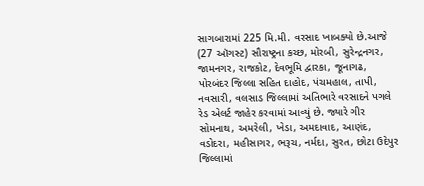સાગબારામાં 225 મિ.મી. વરસાદ ખાબક્યો છે.આજે (27 ઑગસ્ટ) સૌરાષ્ટ્રના કચ્છ, મોરબી, સુરેન્દ્રનગર, જામનગર, રાજકોટ, દેવભૂમિ દ્વારકા, જૂનાગઢ, પોરબંદર જિલ્લા સહિત દાહોદ, પંચમહાલ, તાપી, નવસારી, વલસાડ જિલ્લામાં અતિભારે વરસાદને પગલે રેડ એલર્ટ જાહેર કરવામાં આવ્યું છે. જ્યારે ગીર સોમનાથ, અમરેલી, ખેડા, અમદાવાદ, આણંદ, વડોદરા, મહીસાગર, ભરૂચ, નર્મદા, સુરત, છોટા ઉદેપુર જિલ્લામાં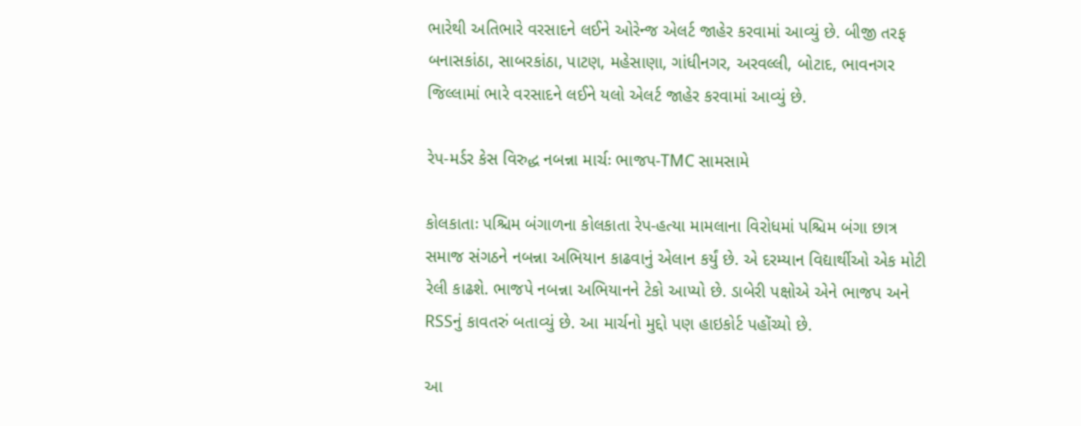ભારેથી અતિભારે વરસાદને લઈને ઓરેન્જ એલર્ટ જાહેર કરવામાં આવ્યું છે. બીજી તરફ બનાસકાંઠા, સાબરકાંઠા, પાટણ, મહેસાણા, ગાંધીનગર, અરવલ્લી, બોટાદ, ભાવનગર જિલ્લામાં ભારે વરસાદને લઈને યલો એલર્ટ જાહેર કરવામાં આવ્યું છે.

રેપ-મર્ડર કેસ વિરુદ્ધ નબન્ના માર્ચઃ ભાજપ-TMC સામસામે

કોલકાતાઃ પશ્ચિમ બંગાળના કોલકાતા રેપ-હત્યા મામલાના વિરોધમાં પશ્ચિમ બંગા છાત્ર સમાજ સંગઠને નબન્ના અભિયાન કાઢવાનું એલાન કર્યું છે. એ દરમ્યાન વિદ્યાર્થીઓ એક મોટી રેલી કાઢશે. ભાજપે નબન્ના અભિયાનને ટેકો આપ્યો છે. ડાબેરી પક્ષોએ એને ભાજપ અને RSSનું કાવતરું બતાવ્યું છે. આ માર્ચનો મુદ્દો પણ હાઇકોર્ટ પહોંચ્યો છે.

આ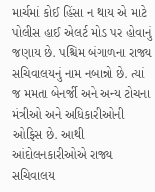માર્ચમાં કોઈ હિંસા ન થાય એ માટે પોલીસ હાઈ એલર્ટ મોડ પર હોવાનું જણાય છે. પશ્ચિમ બંગાળના રાજ્ય સચિવાલયનું નામ નબાન્નો છે. ત્યાં જ મમતા બેનર્જી અને અન્ય ટોચના મંત્રીઓ અને અધિકારીઓની ઓફિસ છે. આથી આંદોલનકારીઓએ રાજ્ય સચિવાલય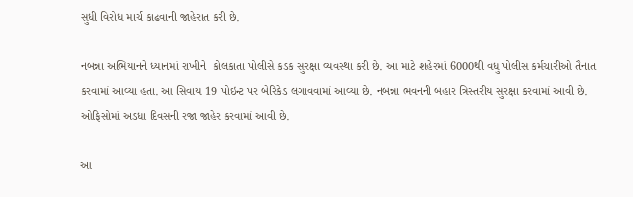સુધી વિરોધ માર્ચ કાઢવાની જાહેરાત કરી છે.

નબન્ના અભિયાનને ધ્યાનમાં રાખીને  કોલકાતા પોલીસે કડક સુરક્ષા વ્યવસ્થા કરી છે. આ માટે શહેરમાં 6000થી વધુ પોલીસ કર્મચારીઓ તૈનાત કરવામાં આવ્યા હતા. આ સિવાય 19 પોઇન્ટ પર બેરિકેડ લગાવવામાં આવ્યા છે. નબન્ના ભવનની બહાર ત્રિસ્તરીય સુરક્ષા કરવામાં આવી છે. ઓફિસોમાં અડધા દિવસની રજા જાહેર કરવામાં આવી છે.

આ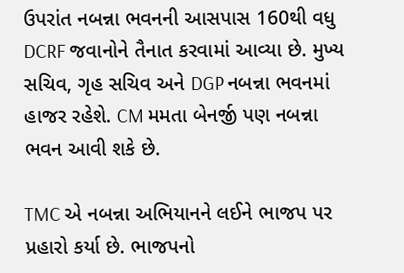ઉપરાંત નબન્ના ભવનની આસપાસ 160થી વધુ DCRF જવાનોને તૈનાત કરવામાં આવ્યા છે. મુખ્ય સચિવ, ગૃહ સચિવ અને DGP નબન્ના ભવનમાં હાજર રહેશે. CM મમતા બેનર્જી પણ નબન્ના ભવન આવી શકે છે.

TMC એ નબન્ના અભિયાનને લઈને ભાજપ પર પ્રહારો કર્યા છે. ભાજપનો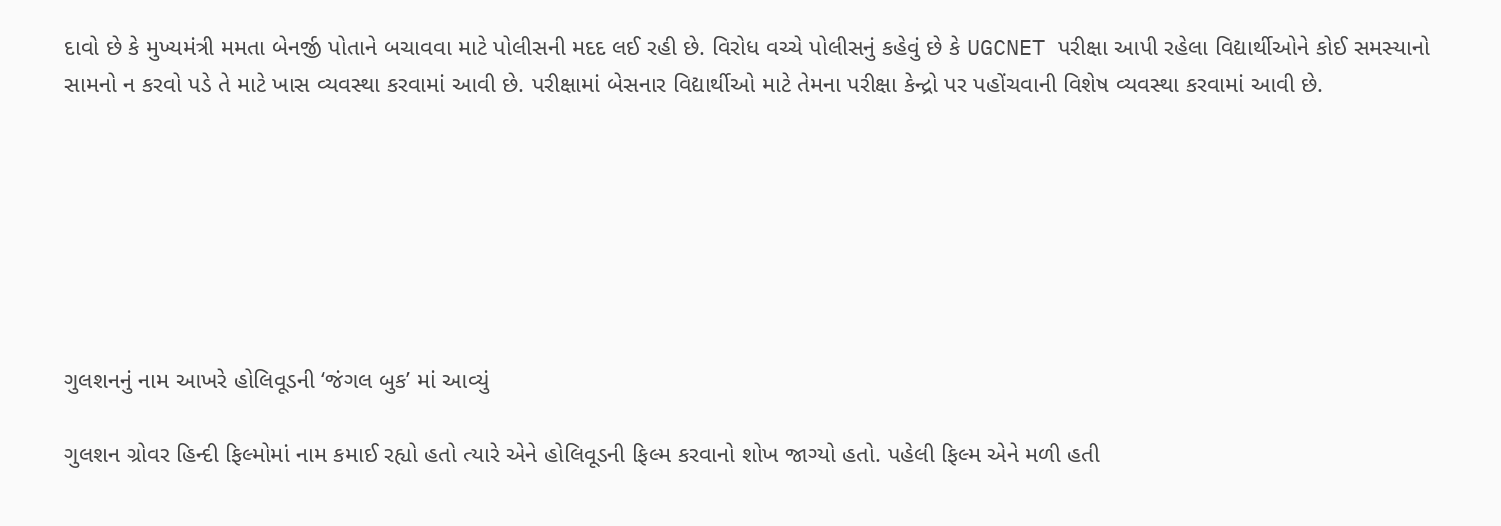દાવો છે કે મુખ્યમંત્રી મમતા બેનર્જી પોતાને બચાવવા માટે પોલીસની મદદ લઈ રહી છે. વિરોધ વચ્ચે પોલીસનું કહેવું છે કે UGCNET પરીક્ષા આપી રહેલા વિદ્યાર્થીઓને કોઈ સમસ્યાનો સામનો ન કરવો પડે તે માટે ખાસ વ્યવસ્થા કરવામાં આવી છે. પરીક્ષામાં બેસનાર વિદ્યાર્થીઓ માટે તેમના પરીક્ષા કેન્દ્રો પર પહોંચવાની વિશેષ વ્યવસ્થા કરવામાં આવી છે.







ગુલશનનું નામ આખરે હોલિવૂડની ‘જંગલ બુક’ માં આવ્યું

ગુલશન ગ્રોવર હિન્દી ફિલ્મોમાં નામ કમાઈ રહ્યો હતો ત્યારે એને હોલિવૂડની ફિલ્મ કરવાનો શોખ જાગ્યો હતો. પહેલી ફિલ્મ એને મળી હતી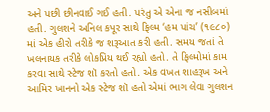અને પછી છીનવાઈ ગઈ હતી. પરંતુ એ એના જ નસીબમાં હતી. ગુલશને અનિલ કપૂર સાથે ફિલ્મ ‘હમ પાંચ’ (૧૯૮૦) માં એક હીરો તરીકે જ શરૂઆત કરી હતી. સમય જતાં તે ખલનાયક તરીકે લોકપ્રિય થઈ રહ્યો હતો. તે ફિલ્મોમાં કામ કરવા સાથે સ્ટેજ શૉ કરતો હતો. એક વખત શાહરૂખ અને આમિર ખાનનો એક સ્ટેજ શૉ હતો એમાં ભાગ લેવા ગુલશન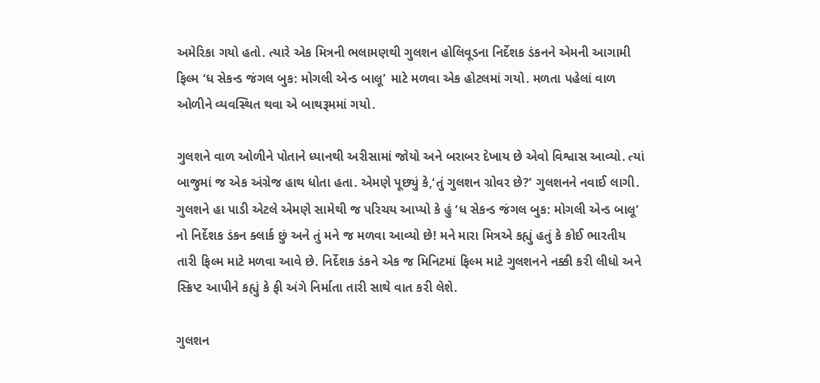અમેરિકા ગયો હતો. ત્યારે એક મિત્રની ભલામણથી ગુલશન હોલિવૂડના નિર્દેશક ડંકનને એમની આગામી ફિલ્મ ‘ધ સેકન્ડ જંગલ બુક: મોગલી એન્ડ બાલૂ’ માટે મળવા એક હોટલમાં ગયો. મળતા પહેલાં વાળ ઓળીને વ્યવસ્થિત થવા એ બાથરૂમમાં ગયો.

ગુલશને વાળ ઓળીને પોતાને ધ્યાનથી અરીસામાં જોયો અને બરાબર દેખાય છે એવો વિશ્વાસ આવ્યો. ત્યાં બાજુમાં જ એક અંગ્રેજ હાથ ધોતા હતા. એમણે પૂછ્યું કે,‘તું ગુલશન ગ્રોવર છે?’ ગુલશનને નવાઈ લાગી. ગુલશને હા પાડી એટલે એમણે સામેથી જ પરિચય આપ્યો કે હું ‘ધ સેકન્ડ જંગલ બુક: મોગલી એન્ડ બાલૂ’ નો નિર્દેશક ડંકન ક્લાર્ક છું અને તું મને જ મળવા આવ્યો છે! મને મારા મિત્રએ કહ્યું હતું કે કોઈ ભારતીય તારી ફિલ્મ માટે મળવા આવે છે. નિર્દેશક ડંકને એક જ મિનિટમાં ફિલ્મ માટે ગુલશનને નક્કી કરી લીધો અને સ્ક્રિપ્ટ આપીને કહ્યું કે ફી અંગે નિર્માતા તારી સાથે વાત કરી લેશે.

ગુલશન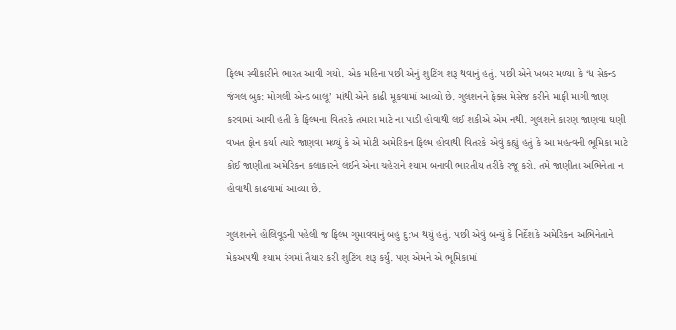ફિલ્મ સ્વીકારીને ભારત આવી ગયો. એક મહિના પછી એનું શુટિંગ શરૂ થવાનું હતું. પછી એને ખબર મળ્યા કે ‘ધ સેકન્ડ જંગલ બુક: મોગલી એન્ડ બાલૂ’ માંથી એને કાઢી મૂકવામાં આવ્યો છે. ગુલશનને ફેક્સ મેસેજ કરીને માફી માગી જાણ કરવામાં આવી હતી કે ફિલ્મના વિતરકે તમારા માટે ના પાડી હોવાથી લઈ શકીએ એમ નથી. ગુલશને કારણ જાણવા ઘણી વખત ફોન કર્યા ત્યારે જાણવા મળ્યું કે એ મોટી અમેરિકન ફિલ્મ હોવાથી વિતરકે એવું કહ્યું હતું કે આ મહત્વની ભૂમિકા માટે કોઈ જાણીતા અમેરિકન કલાકારને લઈને એના ચહેરાને શ્યામ બનાવી ભારતીય તરીકે રજૂ કરો. તમે જાણીતા અભિનેતા ન હોવાથી કાઢવામાં આવ્યા છે.

ગુલશનને હોલિવૂડની પહેલી જ ફિલ્મ ગુમાવવાનું બહુ દુ:ખ થયું હતું. પછી એવું બન્યું કે નિર્દેશકે અમેરિકન અભિનેતાને મેકઅપથી શ્યામ રંગમાં તૈયાર કરી શુટિંગ શરૂ કર્યું. પણ એમને એ ભૂમિકામાં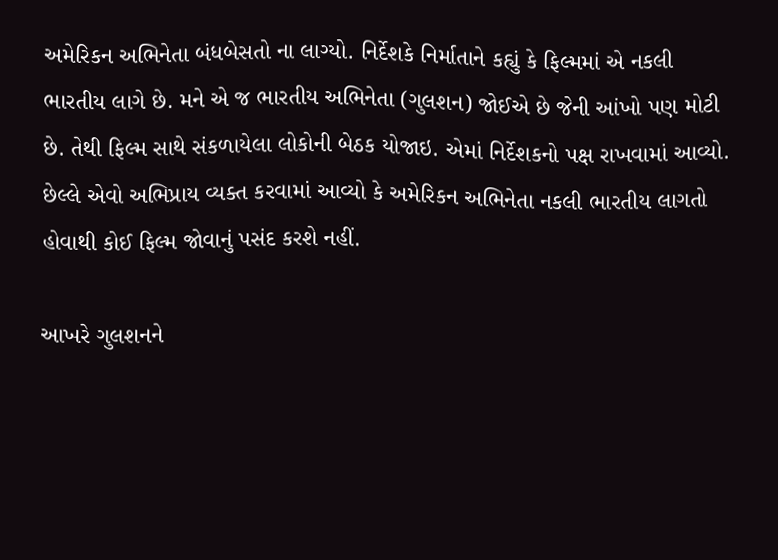અમેરિકન અભિનેતા બંધબેસતો ના લાગ્યો. નિર્દેશકે નિર્માતાને કહ્યું કે ફિલ્મમાં એ નકલી ભારતીય લાગે છે. મને એ જ ભારતીય અભિનેતા (ગુલશન) જોઈએ છે જેની આંખો પણ મોટી છે. તેથી ફિલ્મ સાથે સંકળાયેલા લોકોની બેઠક યોજાઇ. એમાં નિર્દેશકનો પક્ષ રાખવામાં આવ્યો. છેલ્લે એવો અભિપ્રાય વ્યક્ત કરવામાં આવ્યો કે અમેરિકન અભિનેતા નકલી ભારતીય લાગતો હોવાથી કોઈ ફિલ્મ જોવાનું પસંદ કરશે નહીં.

આખરે ગુલશનને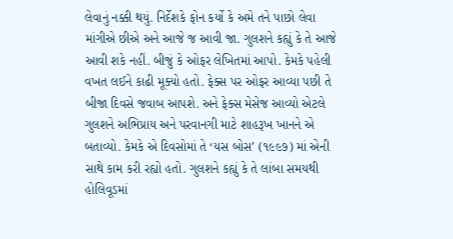લેવાનું નક્કી થયું. નિર્દેશકે ફોન કર્યો કે અમે તને પાછો લેવા માંગીએ છીએ અને આજે જ આવી જા. ગુલશને કહ્યું કે તે આજે આવી શકે નહીં. બીજું કે ઓફર લેખિતમાં આપો. કેમકે પહેલી વખત લઈને કાઢી મૂક્યો હતો. ફેક્સ પર ઓફર આવ્યા પછી તે બીજા દિવસે જવાબ આપશે. અને ફેક્સ મેસેજ આવ્યો એટલે ગુલશને અભિપ્રાય અને પરવાનગી માટે શાહરૂખ ખાનને એ બતાવ્યો. કેમકે એ દિવસોમાં તે ‘યસ બોસ’ (૧૯૯૭) માં એની સાથે કામ કરી રહ્યો હતો. ગુલશને કહ્યું કે તે લાંબા સમયથી હોલિવૂડમાં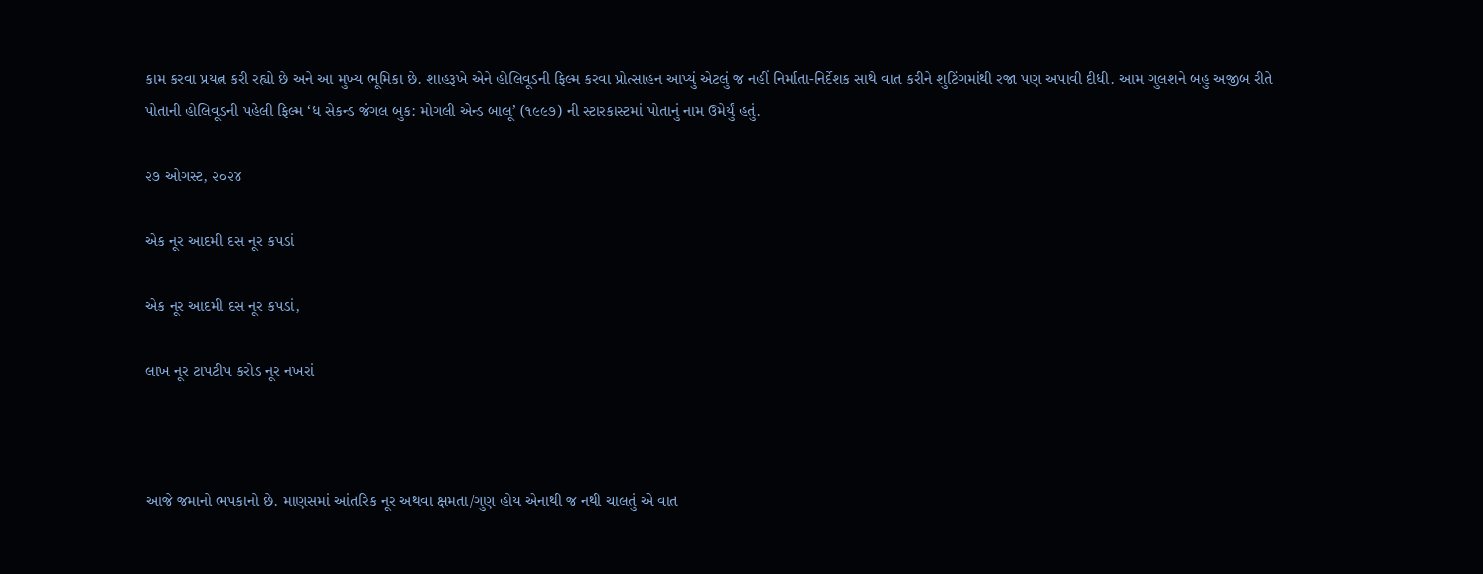કામ કરવા પ્રયત્ન કરી રહ્યો છે અને આ મુખ્ય ભૂમિકા છે. શાહરૂખે એને હોલિવૂડની ફિલ્મ કરવા પ્રોત્સાહન આપ્યું એટલું જ નહીં નિર્માતા-નિર્દેશક સાથે વાત કરીને શુટિંગમાંથી રજા પણ અપાવી દીધી. આમ ગુલશને બહુ અજીબ રીતે પોતાની હોલિવૂડની પહેલી ફિલ્મ ‘ધ સેકન્ડ જંગલ બુક: મોગલી એન્ડ બાલૂ’ (૧૯૯૭) ની સ્ટારકાસ્ટમાં પોતાનું નામ ઉમેર્યું હતું.

૨૭ ઓગસ્ટ, ૨૦૨૪

એક નૂર આદમી દસ નૂર કપડાં

એક નૂર આદમી દસ નૂર કપડાં,

લાખ નૂર ટાપટીપ કરોડ નૂર નખરાં



આજે જમાનો ભપકાનો છે. માણસમાં આંતરિક નૂર અથવા ક્ષમતા/ગુણ હોય એનાથી જ નથી ચાલતું એ વાત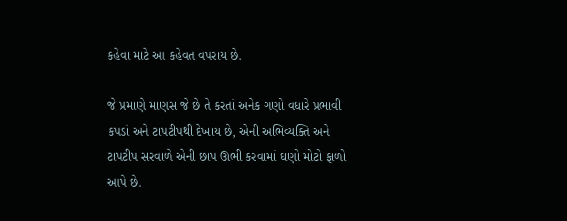કહેવા માટે આ કહેવત વપરાય છે.

જે પ્રમાણે માણસ જે છે તે કરતાં અનેક ગણો વધારે પ્રભાવી કપડાં અને ટાપટીપથી દેખાય છે, એની અભિવ્યક્તિ અને ટાપટીપ સરવાળે એની છાપ ઊભી કરવામાં ઘણો મોટો ફાળો આપે છે.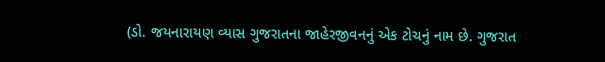(ડો. જયનારાયણ વ્યાસ ગુજરાતના જાહેરજીવનનું એક ટોચનું નામ છે. ગુજરાત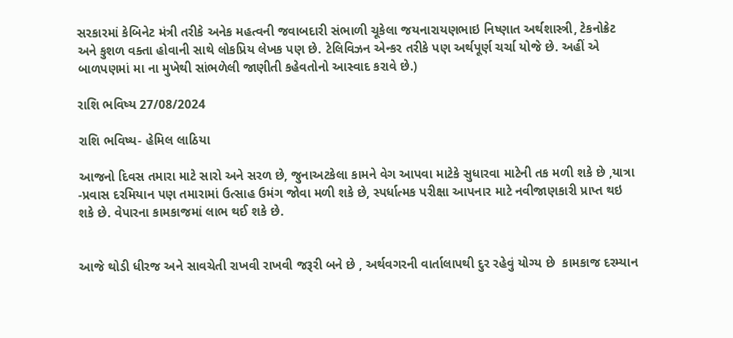સરકારમાં કેબિનેટ મંત્રી તરીકે અનેક મહત્વની જવાબદારી સંભાળી ચૂકેલા જયનારાયણભાઇ નિષ્ણાત અર્થશાસ્ત્રી, ટેકનોક્રેટ અને કુશળ વક્તા હોવાની સાથે લોકપ્રિય લેખક પણ છે. ટેલિવિઝન એન્કર તરીકે પણ અર્થપૂર્ણ ચર્ચા યોજે છે. અહીં એ બાળપણમાં મા ના મુખેથી સાંભળેલી જાણીતી કહેવતોનો આસ્વાદ કરાવે છે.)

રાશિ ભવિષ્ય 27/08/2024

રાશિ ભવિષ્ય- હેમિલ લાઠિયા

આજનો દિવસ તમારા માટે સારો અને સરળ છે, જુનાઅટકેલા કામને વેગ આપવા માટેકે સુધારવા માટેની તક મળી શકે છે ,યાત્રા -પ્રવાસ દરમિયાન પણ તમારામાં ઉત્સાહ ઉમંગ જોવા મળી શકે છે, સ્પર્ધાત્મક પરીક્ષા આપનાર માટે નવીજાણકારી પ્રાપ્ત થઇ શકે છે. વેપારના કામકાજમાં લાભ થઈ શકે છે.


આજે થોડી ધીરજ અને સાવચેતી રાખવી રાખવી જરૂરી બને છે , અર્થવગરની વાર્તાલાપથી દુર રહેવું યોગ્ય છે  કામકાજ દરમ્યાન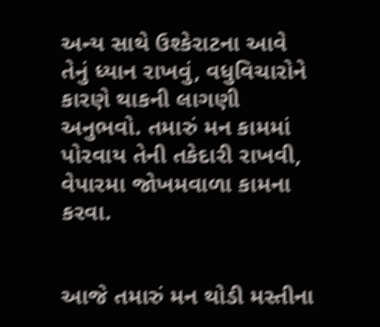અન્ય સાથે ઉશ્કેરાટના આવે તેનું ધ્યાન રાખવું, વધુવિચારોને કારણે થાકની લાગણી અનુભવો. તમારું મન કામમાં પોરવાય તેની તકેદારી રાખવી, વેપારમા જોખમવાળા કામના કરવા.


આજે તમારું મન થોડી મસ્તીના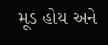મૂડ હોય અને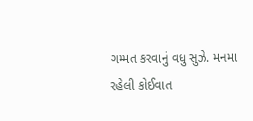ગમ્મત કરવાનું વધુ સુઝે. મનમા રહેલી કોઈવાત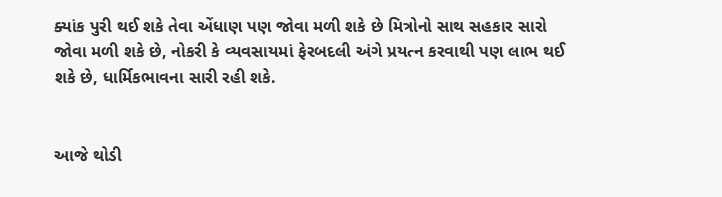ક્યાંક પુરી થઈ શકે તેવા એંધાણ પણ જોવા મળી શકે છે મિત્રોનો સાથ સહકાર સારો જોવા મળી શકે છે, નોકરી કે વ્યવસાયમાં ફેરબદલી અંગે પ્રયત્ન કરવાથી પણ લાભ થઈ શકે છે, ધાર્મિકભાવના સારી રહી શકે.


આજે થોડી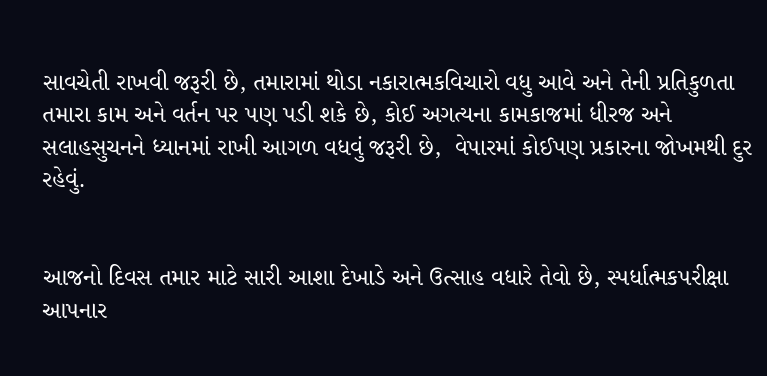સાવચેતી રાખવી જરૂરી છે, તમારામાં થોડા નકારાત્મકવિચારો વધુ આવે અને તેની પ્રતિકુળતા તમારા કામ અને વર્તન પર પણ પડી શકે છે, કોઈ અગત્યના કામકાજમાં ધીરજ અને સલાહસુચનને ધ્યાનમાં રાખી આગળ વધવું જરૂરી છે,  વેપારમાં કોઈપણ પ્રકારના જોખમથી દુર રહેવું.


આજનો દિવસ તમાર માટે સારી આશા દેખાડે અને ઉત્સાહ વધારે તેવો છે, સ્પર્ધાત્મકપરીક્ષા આપનાર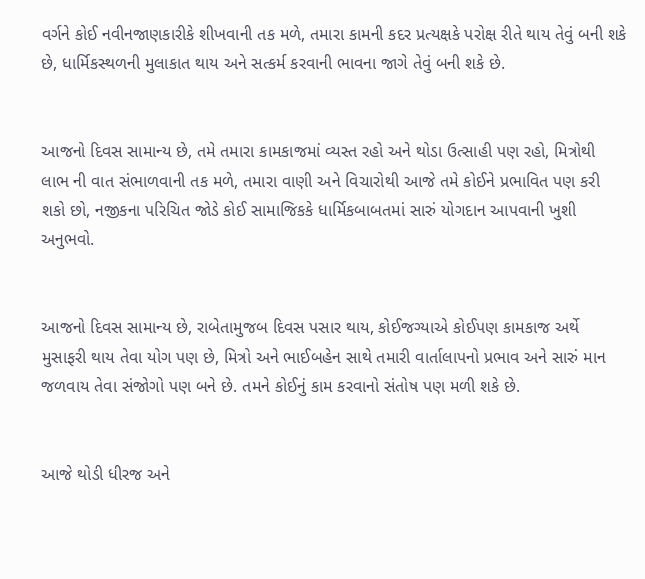વર્ગને કોઈ નવીનજાણકારીકે શીખવાની તક મળે, તમારા કામની કદર પ્રત્યક્ષકે પરોક્ષ રીતે થાય તેવું બની શકે છે, ધાર્મિકસ્થળની મુલાકાત થાય અને સત્કર્મ કરવાની ભાવના જાગે તેવું બની શકે છે.


આજનો દિવસ સામાન્ય છે, તમે તમારા કામકાજમાં વ્યસ્ત રહો અને થોડા ઉત્સાહી પણ રહો, મિત્રોથી લાભ ની વાત સંભાળવાની તક મળે, તમારા વાણી અને વિચારોથી આજે તમે કોઈને પ્રભાવિત પણ કરી શકો છો, નજીકના પરિચિત જોડે કોઈ સામાજિકકે ધાર્મિકબાબતમાં સારું યોગદાન આપવાની ખુશી અનુભવો.


આજનો દિવસ સામાન્ય છે, રાબેતામુજબ દિવસ પસાર થાય, કોઈજગ્યાએ કોઈપણ કામકાજ અર્થે મુસાફરી થાય તેવા યોગ પણ છે, મિત્રો અને ભાઈબહેન સાથે તમારી વાર્તાલાપનો પ્રભાવ અને સારું માન જળવાય તેવા સંજોગો પણ બને છે. તમને કોઈનું કામ કરવાનો સંતોષ પણ મળી શકે છે.


આજે થોડી ધીરજ અને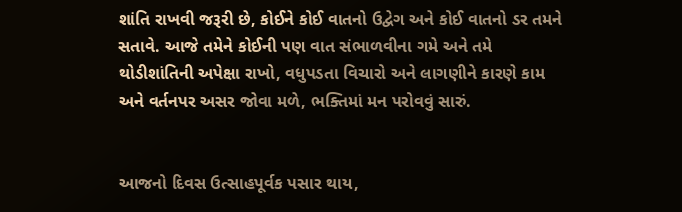શાંતિ રાખવી જરૂરી છે, કોઈને કોઈ વાતનો ઉદ્વેગ અને કોઈ વાતનો ડર તમને સતાવે. આજે તમેને કોઈની પણ વાત સંભાળવીના ગમે અને તમે થોડીશાંતિની અપેક્ષા રાખો, વધુપડતા વિચારો અને લાગણીને કારણે કામ અને વર્તનપર અસર જોવા મળે, ભક્તિમાં મન પરોવવું સારું.


આજનો દિવસ ઉત્સાહપૂર્વક પસાર થાય,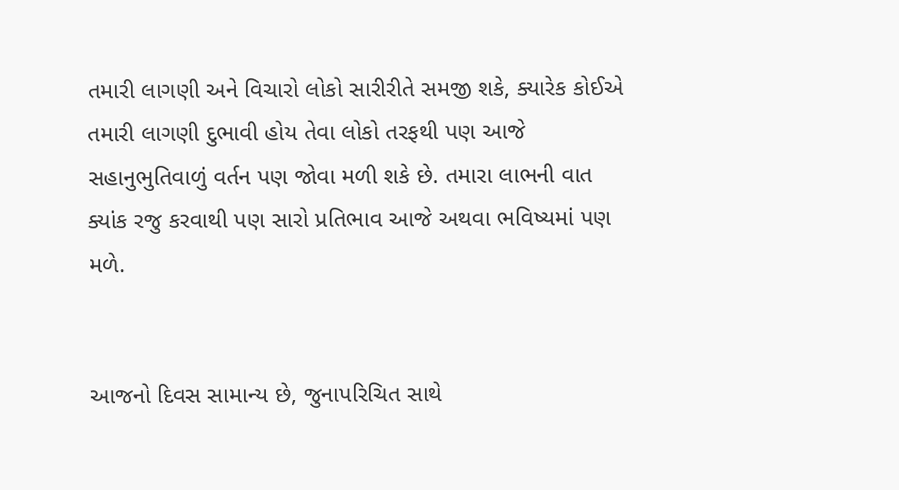તમારી લાગણી અને વિચારો લોકો સારીરીતે સમજી શકે, ક્યારેક કોઈએ તમારી લાગણી દુભાવી હોય તેવા લોકો તરફથી પણ આજે સહાનુભુતિવાળું વર્તન પણ જોવા મળી શકે છે. તમારા લાભની વાત ક્યાંક રજુ કરવાથી પણ સારો પ્રતિભાવ આજે અથવા ભવિષ્યમાં પણ મળે.


આજનો દિવસ સામાન્ય છે, જુનાપરિચિત સાથે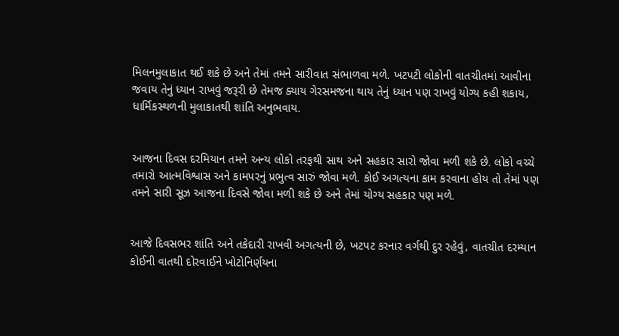મિલનમુલાકાત થઈ શકે છે અને તેમાં તમને સારીવાત સંભાળવા મળે. ખટપટી લોકોની વાતચીતમાં આવીના જવાય તેનું ધ્યાન રાખવું જરૂરી છે તેમજ ક્યાય ગેરસમજના થાય તેનું ધ્યાન પણ રાખવું યોગ્ય કહી શકાય, ધાર્મિકસ્થળની મુલાકાતથી શાંતિ અનુભવાય.


આજના દિવસ દરમિયાન તમને અન્ય લોકો તરફથી સાથ અને સહકાર સારો જોવા મળી શકે છે. લોકો વચ્ચે તમારો આત્મવિશ્વાસ અને કામપરનું પ્રભુત્વ સારું જોવા મળે. કોઈ અગત્યના કામ કરવાના હોય તો તેમાં પણ તમને સારી સૂઝ આજના દિવસે જોવા મળી શકે છે અને તેમાં યોગ્ય સહકાર પણ મળે.


આજે દિવસભર શાંતિ અને તકેદારી રાખવી અગત્યની છે, ખટપટ કરનાર વર્ગથી દુર રહેવું, વાતચીત દરમ્યાન કોઈની વાતથી દોરવાઈને ખોટોનિર્ણયના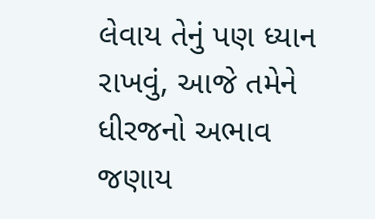લેવાય તેનું પણ ધ્યાન રાખવું, આજે તમેને ધીરજનો અભાવ જણાય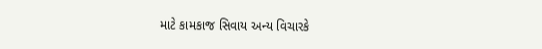માટે કામકાજ સિવાય અન્ય વિચારકે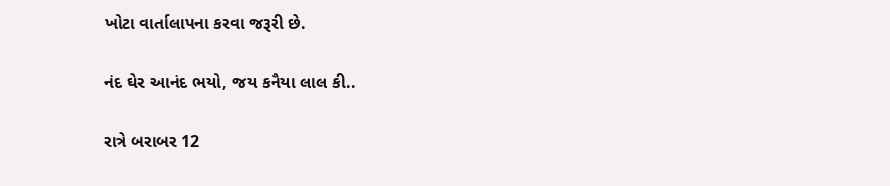ખોટા વાર્તાલાપના કરવા જરૂરી છે.

નંદ ઘેર આનંદ ભયો, જય કનૈયા લાલ કી..

રાત્રે બરાબર 12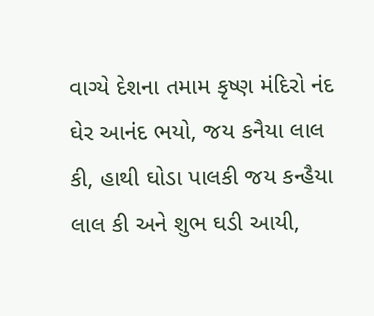વાગ્યે દેશના તમામ કૃષ્ણ મંદિરો નંદ ઘેર આનંદ ભયો, જય કનૈયા લાલ કી, હાથી ઘોડા પાલકી જય કન્હૈયા લાલ કી અને શુભ ઘડી આયી,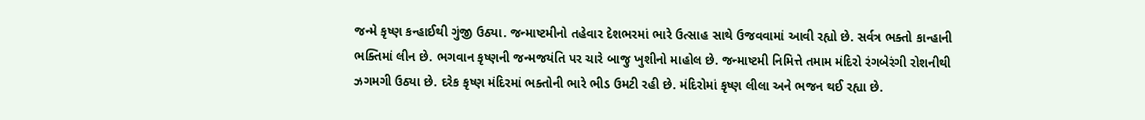જન્મે કૃષ્ણ કન્હાઈથી ગુંજી ઉઠ્યા. જન્માષ્ટમીનો તહેવાર દેશભરમાં ભારે ઉત્સાહ સાથે ઉજવવામાં આવી રહ્યો છે. સર્વત્ર ભક્તો કાન્હાની ભક્તિમાં લીન છે. ભગવાન કૃષ્ણની જન્મજયંતિ પર ચારે બાજુ ખુશીનો માહોલ છે. જન્માષ્ટમી નિમિત્તે તમામ મંદિરો રંગબેરંગી રોશનીથી ઝગમગી ઉઠ્યા છે. દરેક કૃષ્ણ મંદિરમાં ભક્તોની ભારે ભીડ ઉમટી રહી છે. મંદિરોમાં કૃષ્ણ લીલા અને ભજન થઈ રહ્યા છે.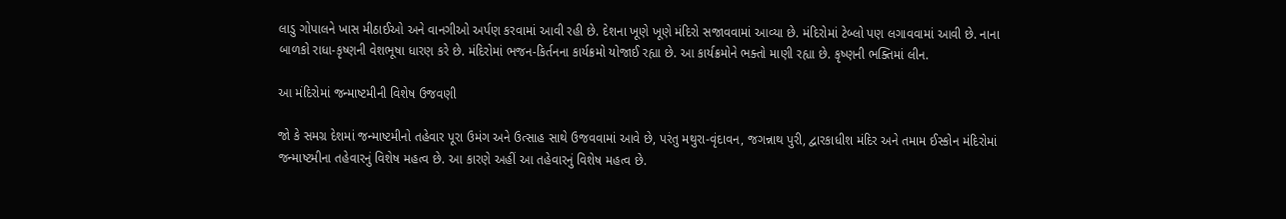લાડુ ગોપાલને ખાસ મીઠાઈઓ અને વાનગીઓ અર્પણ કરવામાં આવી રહી છે. દેશના ખૂણે ખૂણે મંદિરો સજાવવામાં આવ્યા છે. મંદિરોમાં ટેબ્લો પણ લગાવવામાં આવી છે. નાના બાળકો રાધા-કૃષ્ણની વેશભૂષા ધારણ કરે છે. મંદિરોમાં ભજન-કિર્તનના કાર્યક્રમો યોજાઈ રહ્યા છે. આ કાર્યક્રમોને ભક્તો માણી રહ્યા છે. કૃષ્ણની ભક્તિમાં લીન.

આ મંદિરોમાં જન્માષ્ટમીની વિશેષ ઉજવણી

જો કે સમગ્ર દેશમાં જન્માષ્ટમીનો તહેવાર પૂરા ઉમંગ અને ઉત્સાહ સાથે ઉજવવામાં આવે છે, પરંતુ મથુરા-વૃંદાવન, જગન્નાથ પુરી, દ્વારકાધીશ મંદિર અને તમામ ઈસ્કોન મંદિરોમાં જન્માષ્ટમીના તહેવારનું વિશેષ મહત્વ છે. આ કારણે અહીં આ તહેવારનું વિશેષ મહત્વ છે.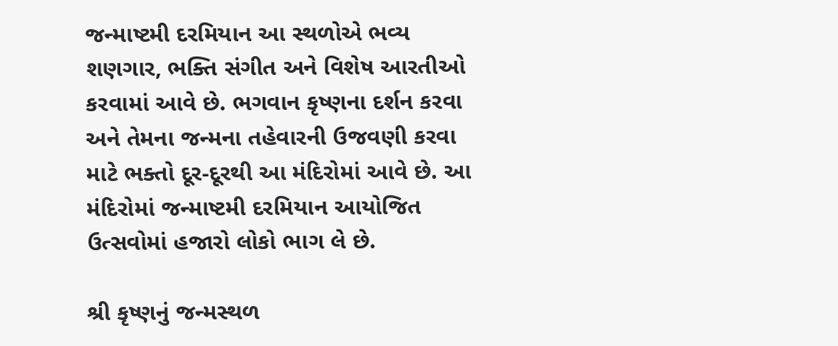જન્માષ્ટમી દરમિયાન આ સ્થળોએ ભવ્ય શણગાર, ભક્તિ સંગીત અને વિશેષ આરતીઓ કરવામાં આવે છે. ભગવાન કૃષ્ણના દર્શન કરવા અને તેમના જન્મના તહેવારની ઉજવણી કરવા માટે ભક્તો દૂર-દૂરથી આ મંદિરોમાં આવે છે. આ મંદિરોમાં જન્માષ્ટમી દરમિયાન આયોજિત ઉત્સવોમાં હજારો લોકો ભાગ લે છે.

શ્રી કૃષ્ણનું જન્મસ્થળ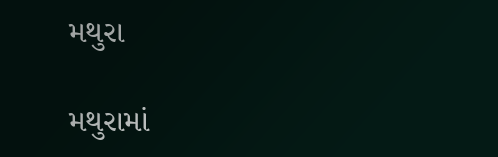મથુરા

મથુરામાં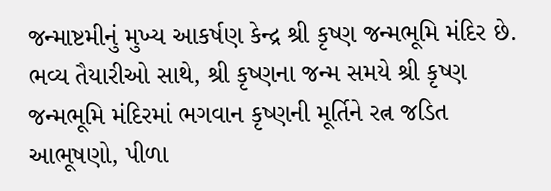જન્માષ્ટમીનું મુખ્ય આકર્ષણ કેન્દ્ર શ્રી કૃષ્ણ જન્મભૂમિ મંદિર છે. ભવ્ય તૈયારીઓ સાથે, શ્રી કૃષ્ણના જન્મ સમયે શ્રી કૃષ્ણ જન્મભૂમિ મંદિરમાં ભગવાન કૃષ્ણની મૂર્તિને રત્ન જડિત આભૂષણો, પીળા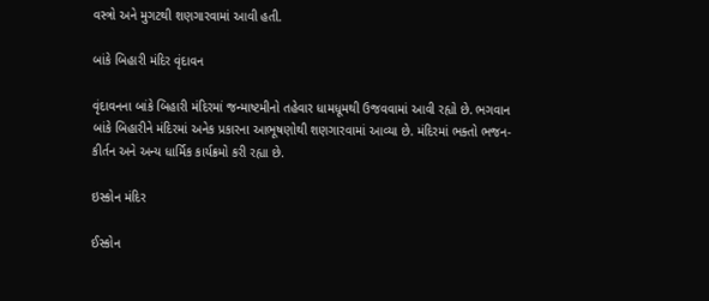વસ્ત્રો અને મુગટથી શણગારવામાં આવી હતી.

બાંકે બિહારી મંદિર વૃંદાવન

વૃંદાવનના બાંકે બિહારી મંદિરમાં જન્માષ્ટમીનો તહેવાર ધામધૂમથી ઉજવવામાં આવી રહ્યો છે. ભગવાન બાંકે બિહારીને મંદિરમાં અનેક પ્રકારના આભૂષણોથી શણગારવામાં આવ્યા છે. મંદિરમાં ભક્તો ભજન-કીર્તન અને અન્ય ધાર્મિક કાર્યક્રમો કરી રહ્યા છે.

ઇસ્કોન મંદિર

ઈસ્કોન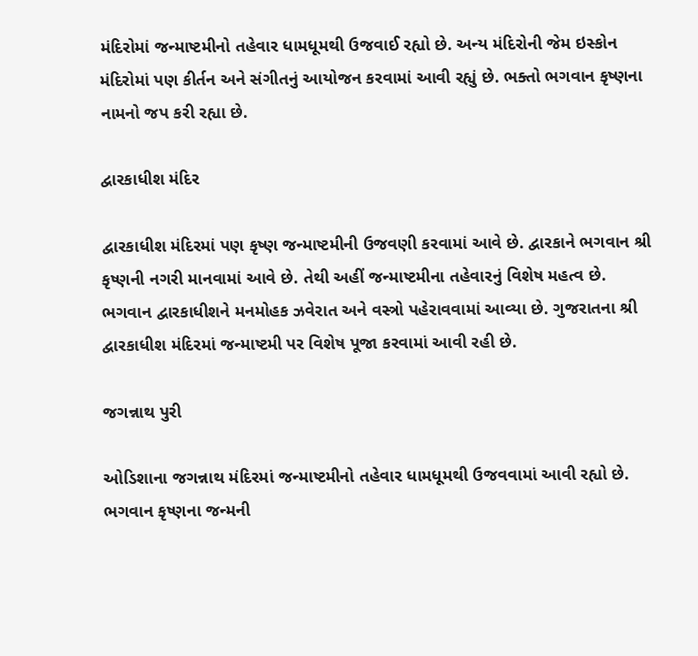મંદિરોમાં જન્માષ્ટમીનો તહેવાર ધામધૂમથી ઉજવાઈ રહ્યો છે. અન્ય મંદિરોની જેમ ઇસ્કોન મંદિરોમાં પણ કીર્તન અને સંગીતનું આયોજન કરવામાં આવી રહ્યું છે. ભક્તો ભગવાન કૃષ્ણના નામનો જપ કરી રહ્યા છે.

દ્વારકાધીશ મંદિર

દ્વારકાધીશ મંદિરમાં પણ કૃષ્ણ જન્માષ્ટમીની ઉજવણી કરવામાં આવે છે. દ્વારકાને ભગવાન શ્રી કૃષ્ણની નગરી માનવામાં આવે છે. તેથી અહીં જન્માષ્ટમીના તહેવારનું વિશેષ મહત્વ છે. ભગવાન દ્વારકાધીશને મનમોહક ઝવેરાત અને વસ્ત્રો પહેરાવવામાં આવ્યા છે. ગુજરાતના શ્રી દ્વારકાધીશ મંદિરમાં જન્માષ્ટમી પર વિશેષ પૂજા કરવામાં આવી રહી છે.

જગન્નાથ પુરી

ઓડિશાના જગન્નાથ મંદિરમાં જન્માષ્ટમીનો તહેવાર ધામધૂમથી ઉજવવામાં આવી રહ્યો છે. ભગવાન કૃષ્ણના જન્મની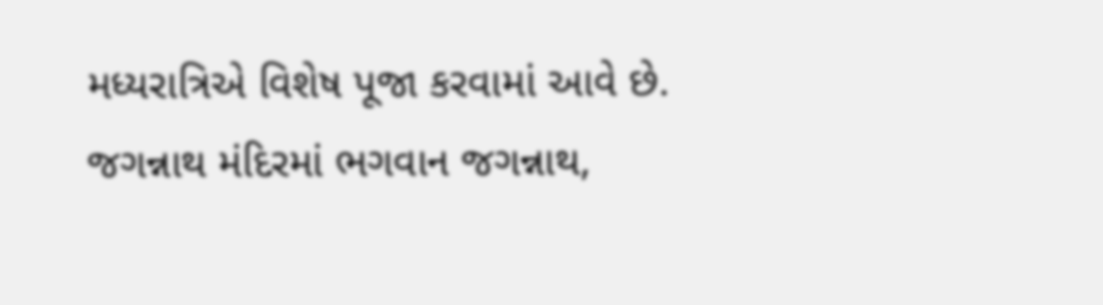મધ્યરાત્રિએ વિશેષ પૂજા કરવામાં આવે છે. જગન્નાથ મંદિરમાં ભગવાન જગન્નાથ,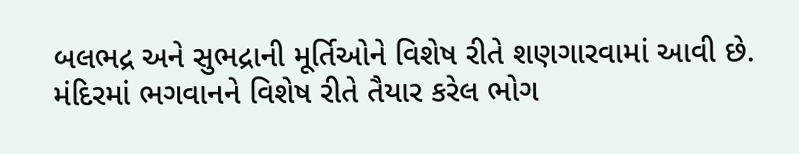બલભદ્ર અને સુભદ્રાની મૂર્તિઓને વિશેષ રીતે શણગારવામાં આવી છે. મંદિરમાં ભગવાનને વિશેષ રીતે તૈયાર કરેલ ભોગ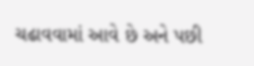ચઢાવવામાં આવે છે અને પછી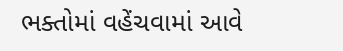ભક્તોમાં વહેંચવામાં આવે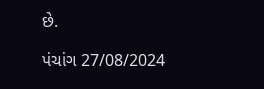છે.

પંચાંગ 27/08/2024